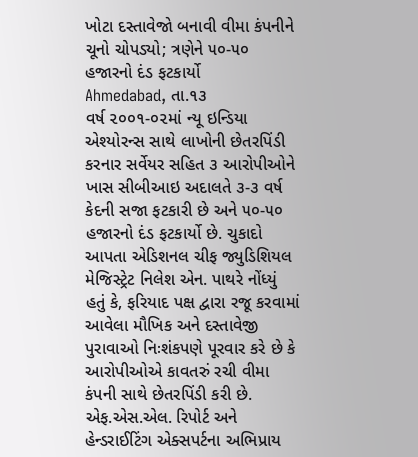ખોટા દસ્તાવેજો બનાવી વીમા કંપનીને ચૂનો ચોપડ્યો; ત્રણેને ૫૦-૫૦ હજારનો દંડ ફટકાર્યો
Ahmedabad, તા.૧૩
વર્ષ ૨૦૦૧-૦૨માં ન્યૂ ઇન્ડિયા એશ્યોરન્સ સાથે લાખોની છેતરપિંડી કરનાર સર્વેયર સહિત ૩ આરોપીઓને ખાસ સીબીઆઇ અદાલતે ૩-૩ વર્ષ કેદની સજા ફટકારી છે અને ૫૦-૫૦ હજારનો દંડ ફટકાર્યો છે. ચુકાદો આપતા એડિશનલ ચીફ જ્યુડિશિયલ મેજિસ્ટ્રેટ નિલેશ એન. પાથરે નોંધ્યું હતું કે, ફરિયાદ પક્ષ દ્વારા રજૂ કરવામાં આવેલા મૌખિક અને દસ્તાવેજી પુરાવાઓ નિઃશંકપણે પૂરવાર કરે છે કે આરોપીઓએ કાવતરું રચી વીમા કંપની સાથે છેતરપિંડી કરી છે. એફ.એસ.એલ. રિપોર્ટ અને હેન્ડરાઈટિંગ એક્સપર્ટના અભિપ્રાય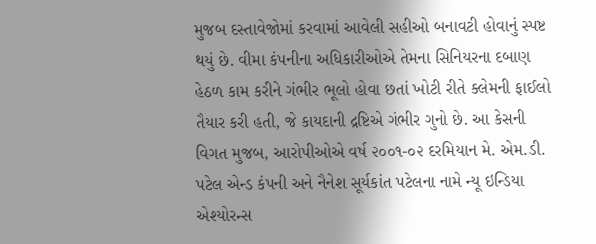મુજબ દસ્તાવેજોમાં કરવામાં આવેલી સહીઓ બનાવટી હોવાનું સ્પષ્ટ થયું છે. વીમા કંપનીના અધિકારીઓએ તેમના સિનિયરના દબાણ હેઠળ કામ કરીને ગંભીર ભૂલો હોવા છતાં ખોટી રીતે ક્લેમની ફાઈલો તૈયાર કરી હતી, જે કાયદાની દ્રષ્ટિએ ગંભીર ગુનો છે. આ કેસની વિગત મુજબ, આરોપીઓએ વર્ષ ૨૦૦૧-૦૨ દરમિયાન મે. એમ.ડી. પટેલ એન્ડ કંપની અને નૈનેશ સૂર્યકાંત પટેલના નામે ન્યૂ ઇન્ડિયા એશ્યોરન્સ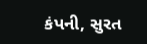કંપની, સુરત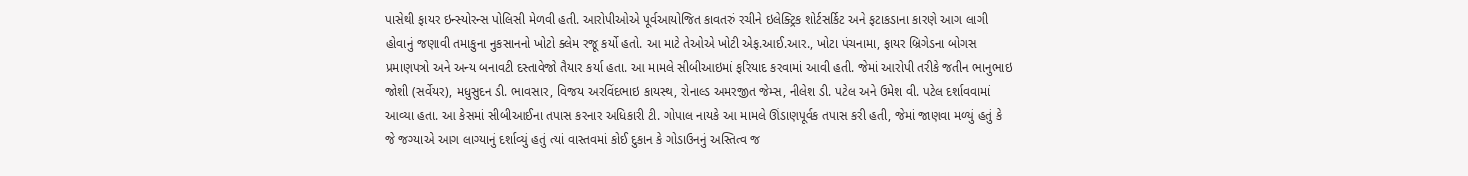પાસેથી ફાયર ઇન્સ્યોરન્સ પોલિસી મેળવી હતી. આરોપીઓએ પૂર્વઆયોજિત કાવતરું રચીને ઇલેક્ટ્રિક શોર્ટસર્કિટ અને ફટાકડાના કારણે આગ લાગી હોવાનું જણાવી તમાકુના નુકસાનનો ખોટો ક્લેમ રજૂ કર્યો હતો. આ માટે તેઓએ ખોટી એફ.આઈ.આર., ખોટા પંચનામા, ફાયર બ્રિગેડના બોગસ પ્રમાણપત્રો અને અન્ય બનાવટી દસ્તાવેજો તૈયાર કર્યા હતા. આ મામલે સીબીઆઇમાં ફરિયાદ કરવામાં આવી હતી. જેમાં આરોપી તરીકે જતીન ભાનુભાઇ જોશી (સર્વેયર), મધુસુદન ડી. ભાવસાર, વિજય અરવિંદભાઇ કાયસ્થ, રોનાલ્ડ અમરજીત જેમ્સ, નીલેશ ડી. પટેલ અને ઉમેશ વી. પટેલ દર્શાવવામાં આવ્યા હતા. આ કેસમાં સીબીઆઈના તપાસ કરનાર અધિકારી ટી. ગોપાલ નાયકે આ મામલે ઊંડાણપૂર્વક તપાસ કરી હતી, જેમાં જાણવા મળ્યું હતું કે જે જગ્યાએ આગ લાગ્યાનું દર્શાવ્યું હતું ત્યાં વાસ્તવમાં કોઈ દુકાન કે ગોડાઉનનું અસ્તિત્વ જ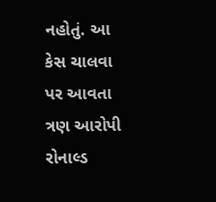નહોતું. આ કેસ ચાલવા પર આવતા ત્રણ આરોપી રોનાલ્ડ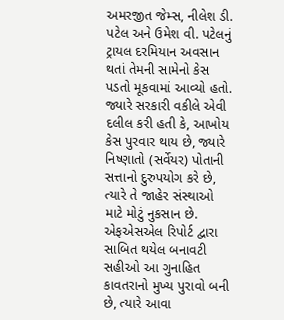અમરજીત જેમ્સ, નીલેશ ડી. પટેલ અને ઉમેશ વી. પટેલનું ટ્રાયલ દરમિયાન અવસાન થતાં તેમની સામેનો કેસ પડતો મૂકવામાં આવ્યો હતો. જ્યારે સરકારી વકીલે એવી દલીલ કરી હતી કે, આખોય કેસ પુરવાર થાય છે, જ્યારે નિષ્ણાતો (સર્વેયર) પોતાની સત્તાનો દુરુપયોગ કરે છે, ત્યારે તે જાહેર સંસ્થાઓ માટે મોટું નુકસાન છે. એફએસએલ રિપોર્ટ દ્વારા સાબિત થયેલ બનાવટી સહીઓ આ ગુનાહિત કાવતરાનો મુખ્ય પુરાવો બની છે, ત્યારે આવા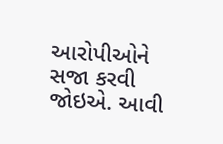આરોપીઓને સજા કરવી જોઇએ. આવી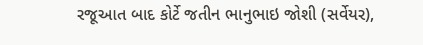રજૂઆત બાદ કોર્ટે જતીન ભાનુભાઇ જોશી (સર્વેયર),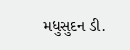મધુસુદન ડી.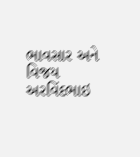ભાવસાર અને વિજય અરવિંદભાઇ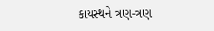કાયસ્થને ત્રણ-ત્રણ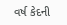વર્ષ કેદની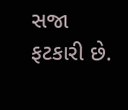સજા ફટકારી છે.